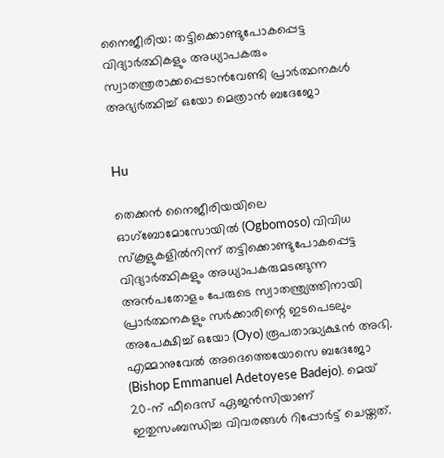നൈജീരിയ: തട്ടിക്കൊണ്ടുപോകപ്പെട്ട വിദ്യാർത്ഥികളും അധ്യാപകരും സ്വാതന്ത്രരാക്കപ്പെടാൻവേണ്ടി പ്രാർത്ഥനകൾ അഭ്യർത്ഥിച്ച് ഒയോ മെത്രാൻ ബദേജോ


Hu

തെക്കൻ നൈജീരിയയിലെ ഓഗ്‌ബോമോസോയിൽ (Ogbomoso) വിവിധ സ്‌കൂളുകളിൽനിന്ന് തട്ടിക്കൊണ്ടുപോകപ്പെട്ട വിദ്യാർത്ഥികളും അധ്യാപകരുമടങ്ങുന്ന അൻപതോളം പേരുടെ സ്വാതന്ത്ര്യത്തിനായി പ്രാർത്ഥനകളും സർക്കാരിന്റെ ഇടപെടലും അപേക്ഷിച്ച് ഒയോ (Oyo) രൂപതാദ്ധ്യക്ഷൻ അഭി. എമ്മാനുവേൽ അദെത്തെയോസെ ബദേജോ (Bishop Emmanuel Adetoyese Badejo). മെയ് 20-ന് ഫീദെസ് ഏജൻസിയാണ് ഇതുസംബന്ധിച്ച വിവരങ്ങൾ റിപ്പോർട്ട് ചെയ്തത്.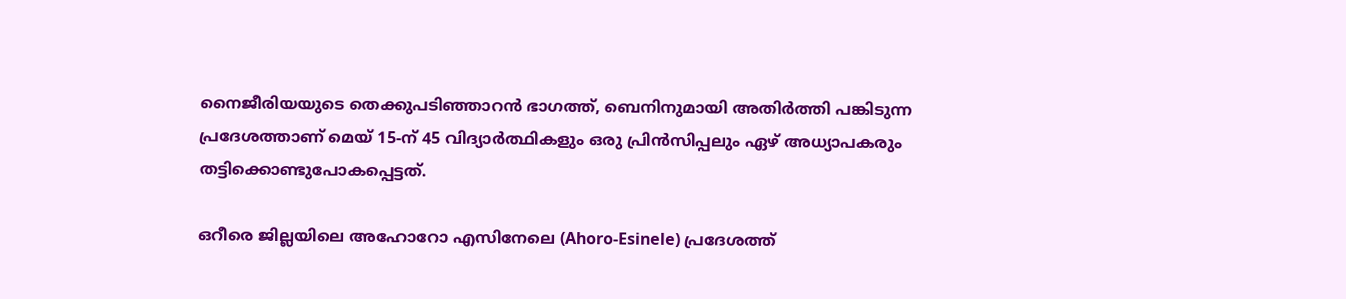നൈജീരിയയുടെ തെക്കുപടിഞ്ഞാറൻ ഭാഗത്ത്, ബെനിനുമായി അതിർത്തി പങ്കിടുന്ന പ്രദേശത്താണ് മെയ് 15-ന് 45 വിദ്യാർത്ഥികളും ഒരു പ്രിൻസിപ്പലും ഏഴ് അധ്യാപകരും തട്ടിക്കൊണ്ടുപോകപ്പെട്ടത്.

ഒറീരെ ജില്ലയിലെ അഹോറോ എസിനേലെ (Ahoro-Esinele) പ്രദേശത്ത്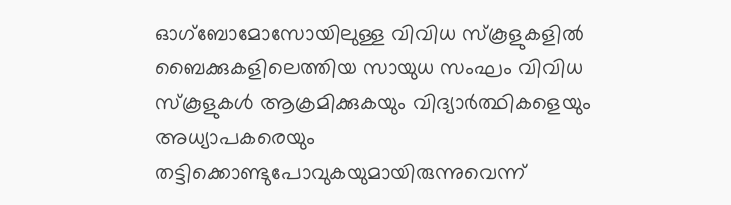ഓഗ്‌ബോമോസോയിലുള്ള വിവിധ സ്‌കൂളുകളിൽ ബൈക്കുകളിലെത്തിയ സായുധ സംഘം വിവിധ സ്‌കൂളുകൾ ആക്രമിക്കുകയും വിദ്യാർത്ഥികളെയും അധ്യാപകരെയും തട്ടിക്കൊണ്ടുപോവുകയുമായിരുന്നുവെന്ന്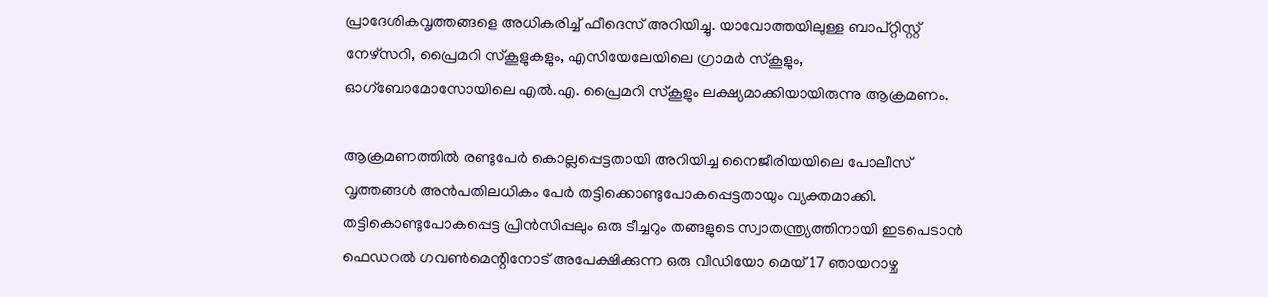പ്രാദേശികവൃത്തങ്ങളെ അധികരിച്ച് ഫീദെസ് അറിയിച്ചു. യാവോത്തയിലുള്ള ബാപ്റ്റിസ്റ്റ് നേഴ്സറി, പ്രൈമറി സ്‌കൂളുകളും, എസിയേലേയിലെ ഗ്രാമർ സ്‌കൂളും, ഓഗ്‌ബോമോസോയിലെ എൽ.എ. പ്രൈമറി സ്‌കൂളും ലക്ഷ്യമാക്കിയായിരുന്നു ആക്രമണം.

ആക്രമണത്തിൽ രണ്ടുപേർ കൊല്ലപ്പെട്ടതായി അറിയിച്ച നൈജീരിയയിലെ പോലീസ് വൃത്തങ്ങൾ അൻപതിലധികം പേർ തട്ടിക്കൊണ്ടുപോകപ്പെട്ടതായും വ്യക്തമാക്കി. തട്ടികൊണ്ടുപോകപ്പെട്ട പ്രിൻസിപ്പലും ഒരു ടീച്ചറും തങ്ങളുടെ സ്വാതന്ത്ര്യത്തിനായി ഇടപെടാൻ ഫെഡറൽ ഗവൺമെന്റിനോട് അപേക്ഷിക്കുന്ന ഒരു വീഡിയോ മെയ് 17 ഞായറാഴ്ച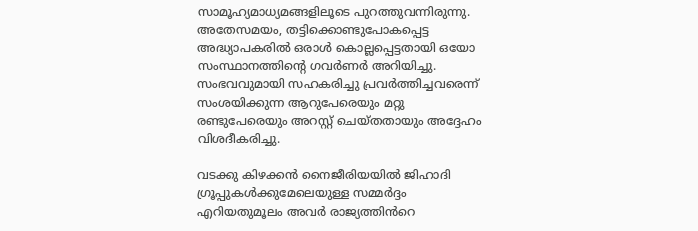സാമൂഹ്യമാധ്യമങ്ങളിലൂടെ പുറത്തുവന്നിരുന്നു. അതേസമയം, തട്ടിക്കൊണ്ടുപോകപ്പെട്ട അദ്ധ്യാപകരിൽ ഒരാൾ കൊല്ലപ്പെട്ടതായി ഒയോ സംസ്ഥാനത്തിന്റെ ഗവർണർ അറിയിച്ചു. സംഭവവുമായി സഹകരിച്ചു പ്രവർത്തിച്ചവരെന്ന് സംശയിക്കുന്ന ആറുപേരെയും മറ്റു രണ്ടുപേരെയും അറസ്റ്റ് ചെയ്തതായും അദ്ദേഹം വിശദീകരിച്ചു.

വടക്കു കിഴക്കൻ നൈജീരിയയിൽ ജിഹാദി ഗ്രൂപ്പുകൾക്കുമേലെയുള്ള സമ്മർദ്ദം എറിയതുമൂലം അവർ രാജ്യത്തിൻറെ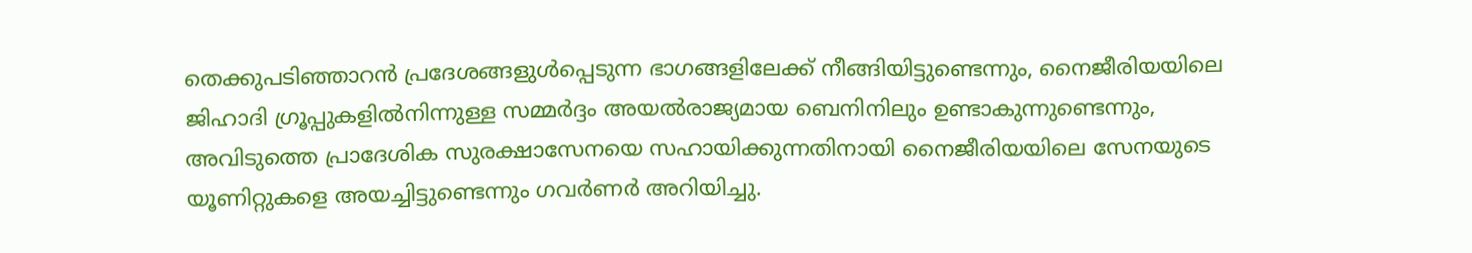തെക്കുപടിഞ്ഞാറൻ പ്രദേശങ്ങളുൾപ്പെടുന്ന ഭാഗങ്ങളിലേക്ക് നീങ്ങിയിട്ടുണ്ടെന്നും, നൈജീരിയയിലെ ജിഹാദി ഗ്രൂപ്പുകളിൽനിന്നുള്ള സമ്മർദ്ദം അയൽരാജ്യമായ ബെനിനിലും ഉണ്ടാകുന്നുണ്ടെന്നും, അവിടുത്തെ പ്രാദേശിക സുരക്ഷാസേനയെ സഹായിക്കുന്നതിനായി നൈജീരിയയിലെ സേനയുടെ യൂണിറ്റുകളെ അയച്ചിട്ടുണ്ടെന്നും ഗവർണർ അറിയിച്ചു.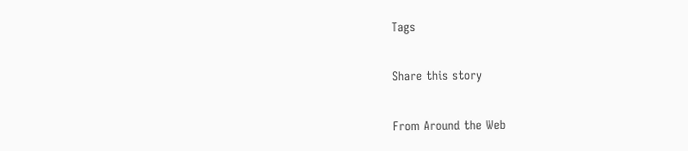Tags

Share this story

From Around the Web